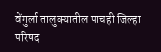वेंगुर्ला तालुक्यातील पाचही जिल्हा परिषद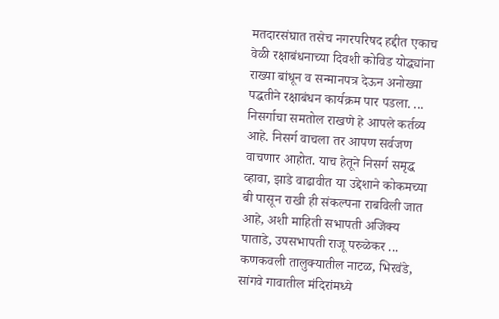मतदारसंघात तसेच नगरपरिषद हद्दीत एकाच वेळी रक्षाबंधनाच्या दिवशी कोविड योद्ध्यांना राख्या बांधून व सन्मानपत्र देऊन अनोख्या पद्धतीने रक्षाबंधन कार्यक्रम पार पडला. ...
निसर्गाचा समतोल राखणे हे आपले कर्तव्य आहे. निसर्ग वाचला तर आपण सर्वजण वाचणार आहोत. याच हेतूने निसर्ग समृद्ध व्हावा, झाडे वाढावीत या उद्देशाने कोकमच्या बी पासून राखी ही संकल्पना राबविली जात आहे, अशी माहिती सभापती अजिंक्य पाताडे, उपसभापती राजू परुळेकर ...
कणकवली तालुक्यातील नाटळ, भिरवंडे, सांगवे गावातील मंदिरांमध्ये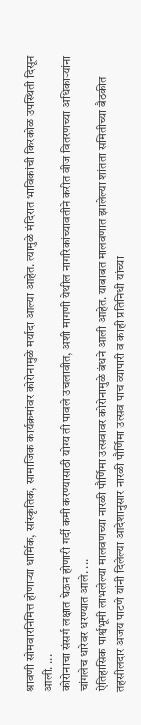श्रावणी सोमवारनिमित्त होणाऱ्या धार्मिक, सांस्कृतिक, सामाजिक कार्यक्रमांवर कोरोनामुळे मर्यादा आल्या आहेत. त्यामुळे मंदिरात भाविकांची किरकोळ उपस्थिती दिसून आली. ...
कोरोनाचा संसर्ग लक्षात घेऊन होणारी गर्दी कमी करण्यासाठी योग्य ती पावले उचलावीत, अशी मागणी येथील नागरिकांच्यावतीने करीत वीज वितरणच्या अधिकाऱ्यांना चांगलेच धारेवर धरण्यात आले. ...
ऐतिहासिक पार्श्वभूमी लाभलेल्या मालवणच्या नारळी पौर्णिमा उत्सवावर कोरोनामुळे बंधने आली आहेत. याबाबत मालवणात झालेल्या शांतता समितीच्या बैठकीत तहसीलदार अजय पाटणे यांनी दिलेल्या आदेशानुसार नारळी पौर्णिमा उत्सव पाच व्यापारी व काही प्रतिनिधी यांच्या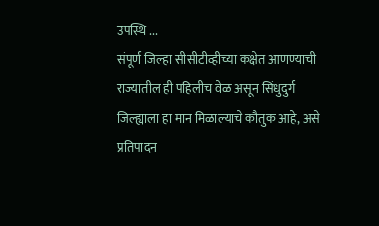उपस्थि ...
संपूर्ण जिल्हा सीसीटीव्हीच्या कक्षेत आणण्याची राज्यातील ही पहिलीच वेळ असून सिंधुदुर्ग जिल्ह्याला हा मान मिळाल्याचे कौतुक आहे, असे प्रतिपादन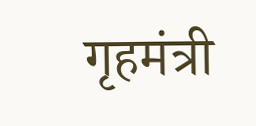गृहमंत्री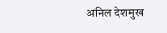अनिल देशमुख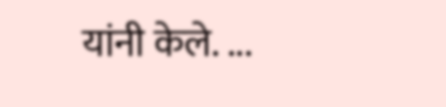यांनी केले. ...